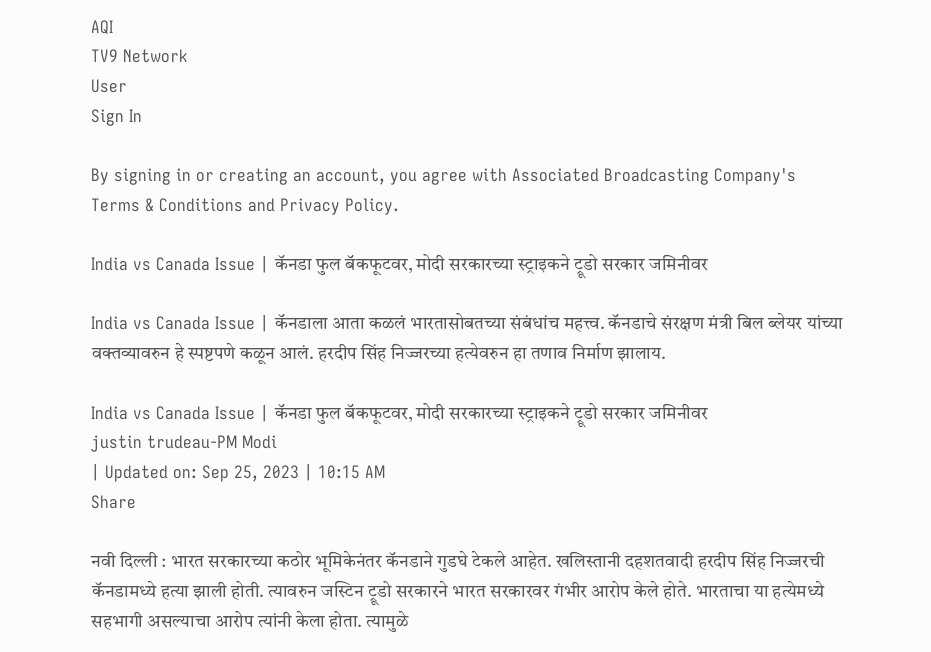AQI
TV9 Network
User
Sign In

By signing in or creating an account, you agree with Associated Broadcasting Company's Terms & Conditions and Privacy Policy.

India vs Canada Issue | कॅनडा फुल बॅकफूटवर, मोदी सरकारच्या स्ट्राइकने ट्रूडो सरकार जमिनीवर

India vs Canada Issue | कॅनडाला आता कळलं भारतासोबतच्या संबंधांच महत्त्व. कॅनडाचे संरक्षण मंत्री बिल ब्लेयर यांच्या वक्तव्यावरुन हे स्पष्टपणे कळून आलं. हरदीप सिंह निज्जरच्या हत्येवरुन हा तणाव निर्माण झालाय.

India vs Canada Issue | कॅनडा फुल बॅकफूटवर, मोदी सरकारच्या स्ट्राइकने ट्रूडो सरकार जमिनीवर
justin trudeau-PM Modi
| Updated on: Sep 25, 2023 | 10:15 AM
Share

नवी दिल्ली : भारत सरकारच्या कठोर भूमिकेनंतर कॅनडाने गुडघे टेकले आहेत. खलिस्तानी दहशतवादी हरदीप सिंह निज्जरची कॅनडामध्ये हत्या झाली होती. त्यावरुन जस्टिन ट्रूडो सरकारने भारत सरकारवर गंभीर आरोप केले होते. भारताचा या हत्येमध्ये सहभागी असल्याचा आरोप त्यांनी केला होता. त्यामुळे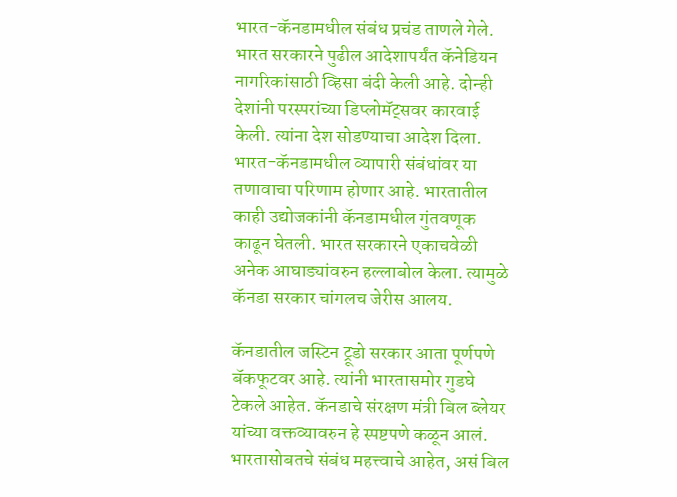भारत-कॅनडामधील संबंध प्रचंड ताणले गेले. भारत सरकारने पुढील आदेशापर्यंत कॅनेडियन नागरिकांसाठी व्हिसा बंदी केली आहे. दोन्ही देशांनी परस्परांच्या डिप्लोमॅट्सवर कारवाई केली. त्यांना देश सोडण्याचा आदेश दिला. भारत-कॅनडामधील व्यापारी संबंधांवर या तणावाचा परिणाम होणार आहे. भारतातील काही उद्योजकांनी कॅनडामधील गुंतवणूक काढून घेतली. भारत सरकारने एकाचवेळी अनेक आघाड्यांवरुन हल्लाबोल केला. त्यामुळे कॅनडा सरकार चांगलच जेरीस आलय.

कॅनडातील जस्टिन ट्रूडो सरकार आता पूर्णपणे बॅकफूटवर आहे. त्यांनी भारतासमोर गुडघे टेकले आहेत. कॅनडाचे संरक्षण मंत्री बिल ब्लेयर यांच्या वक्तव्यावरुन हे स्पष्टपणे कळून आलं. भारतासोबतचे संबंध महत्त्वाचे आहेत, असं बिल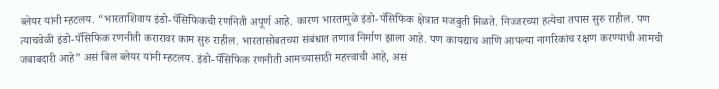ब्लेयर यांनी म्हटलय. “भारताशिवाय इंडो-पॅसिफिकची रणनिती अपूर्ण आहे. कारण भारतामुळे इंडो-पॅसिफिक क्षेत्रात मजबुती मिळते. निज्जरच्या हत्येचा तपास सुरु राहील. पण त्याचवेळी इंडो-पॅसिफिक रणनीती करारावर काम सुरु राहील. भारतासोबतच्या संबंधात तणाव निर्माण झाला आहे. पण कायद्याच आणि आपल्या नागरिकांच रक्षण करण्याची आमची जबाबदारी आहे” असं बिल ब्लेयर यांनी म्हटलय. इंडो-पॅसिफिक रणनीती आमच्यासाठी महत्त्वाची आहे, असं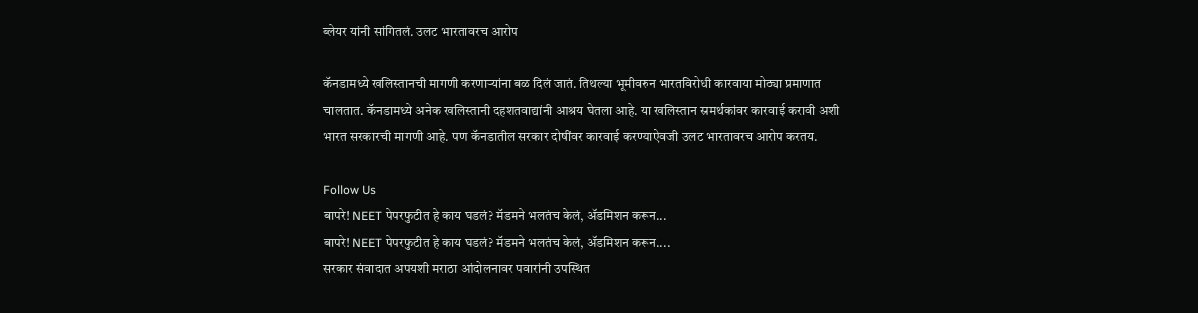ब्लेयर यांनी सांगितलं. उलट भारतावरच आरोप

कॅनडामध्ये खलिस्तानची मागणी करणाऱ्यांना बळ दिलं जातं. तिथल्या भूमीवरुन भारतविरोधी कारवाया मोठ्या प्रमाणात चालतात. कॅनडामध्ये अनेक खलिस्तानी दहशतवाद्यांनी आश्रय घेतला आहे. या खलिस्तान स्रमर्थकांवर कारवाई करावी अशी भारत सरकारची मागणी आहे. पण कॅनडातील सरकार दोषींवर कारवाई करण्याऐवजी उलट भारतावरच आरोप करतय.

Follow Us
बापरे! NEET पेपरफुटीत हे काय घडलं? मॅडमने भलतंच केलं, ॲडमिशन करून...
बापरे! NEET पेपरफुटीत हे काय घडलं? मॅडमने भलतंच केलं, ॲडमिशन करून....
सरकार संवादात अपयशी मराठा आंदोलनावर पवारांनी उपस्थित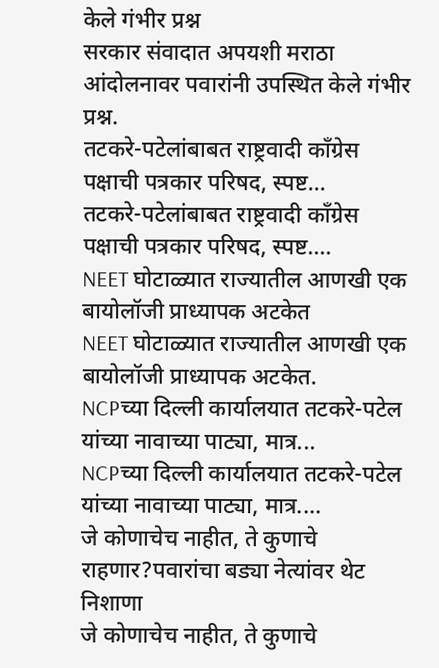केले गंभीर प्रश्न
सरकार संवादात अपयशी मराठा आंदोलनावर पवारांनी उपस्थित केले गंभीर प्रश्न.
तटकरे-पटेलांबाबत राष्ट्रवादी कॉंग्रेस पक्षाची पत्रकार परिषद, स्पष्ट...
तटकरे-पटेलांबाबत राष्ट्रवादी कॉंग्रेस पक्षाची पत्रकार परिषद, स्पष्ट....
NEET घोटाळ्यात राज्यातील आणखी एक बायोलॉजी प्राध्यापक अटकेत
NEET घोटाळ्यात राज्यातील आणखी एक बायोलॉजी प्राध्यापक अटकेत.
NCPच्या दिल्ली कार्यालयात तटकरे-पटेल यांच्या नावाच्या पाट्या, मात्र...
NCPच्या दिल्ली कार्यालयात तटकरे-पटेल यांच्या नावाच्या पाट्या, मात्र....
जे कोणाचेच नाहीत, ते कुणाचे राहणार?पवारांचा बड्या नेत्यांवर थेट निशाणा
जे कोणाचेच नाहीत, ते कुणाचे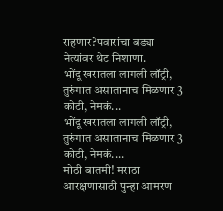राहणार?पवारांचा बड्या नेत्यांवर थेट निशाणा.
भोंदू खरातला लागली लॉट्री, तुरुंगात असातानाच मिळणार 3 कोटी, नेमकं...
भोंदू खरातला लागली लॉट्री, तुरुंगात असातानाच मिळणार 3 कोटी, नेमकं....
मोठी बातमी! मराठा आरक्षणासाठी पुन्हा आमरण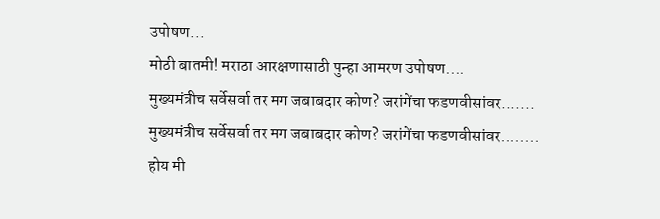उपोषण...
मोठी बातमी! मराठा आरक्षणासाठी पुन्हा आमरण उपोषण....
मुख्यमंत्रीच सर्वेसर्वा तर मग जबाबदार कोण? जरांगेंचा फडणवीसांवर.......
मुख्यमंत्रीच सर्वेसर्वा तर मग जबाबदार कोण? जरांगेंचा फडणवीसांवर........
होय मी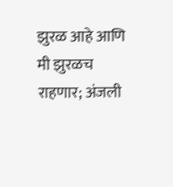झुरळ आहे आणि मी झुरळच राहणार; अंजली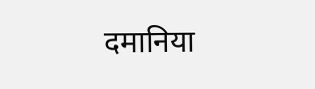दमानिया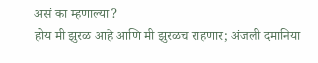असं का म्हणाल्या?
होय मी झुरळ आहे आणि मी झुरळच राहणार; अंजली दमानिया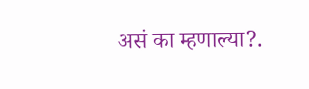असं का म्हणाल्या?.